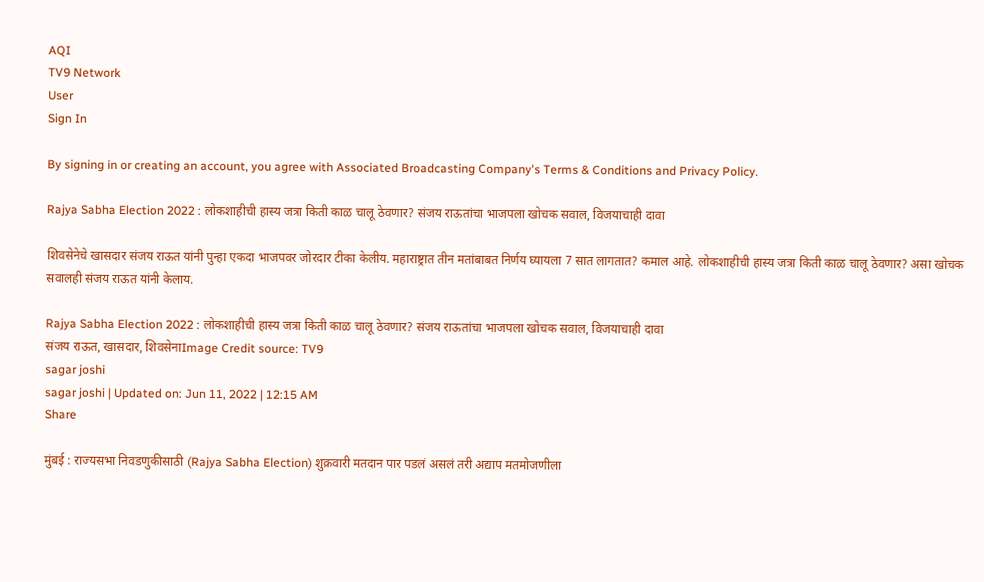AQI
TV9 Network
User
Sign In

By signing in or creating an account, you agree with Associated Broadcasting Company's Terms & Conditions and Privacy Policy.

Rajya Sabha Election 2022 : लोकशाहीची हास्य जत्रा किती काळ चालू ठेवणार? संजय राऊतांचा भाजपला खोचक सवाल, विजयाचाही दावा

शिवसेनेचे खासदार संजय राऊत यांनी पुन्हा एकदा भाजपवर जोरदार टीका केलीय. महाराष्ट्रात तीन मतांबाबत निर्णय घ्यायला 7 सात लागतात? कमाल आहे. लोकशाहीची हास्य जत्रा किती काळ चालू ठेवणार? असा खोचक सवालही संजय राऊत यांनी केलाय.

Rajya Sabha Election 2022 : लोकशाहीची हास्य जत्रा किती काळ चालू ठेवणार? संजय राऊतांचा भाजपला खोचक सवाल, विजयाचाही दावा
संजय राऊत, खासदार, शिवसेनाImage Credit source: TV9
sagar joshi
sagar joshi | Updated on: Jun 11, 2022 | 12:15 AM
Share

मुंबई : राज्यसभा निवडणुकीसाठी (Rajya Sabha Election) शुक्रवारी मतदान पार पडलं असलं तरी अद्याप मतमोजणीला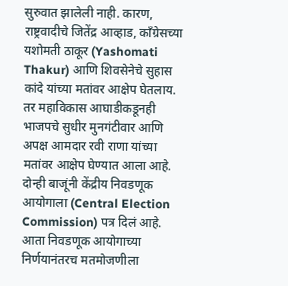सुरुवात झालेली नाही. कारण, राष्ट्रवादीचे जितेंद्र आव्हाड, काँग्रेसच्या यशोमती ठाकूर (Yashomati Thakur) आणि शिवसेनेचे सुहास कांदे यांच्या मतांवर आक्षेप घेतलाय. तर महाविकास आघाडीकडूनही भाजपचे सुधीर मुनगंटीवार आणि अपक्ष आमदार रवी राणा यांच्या मतांवर आक्षेप घेण्यात आला आहे. दोन्ही बाजूंनी केंद्रीय निवडणूक आयोगाला (Central Election Commission) पत्र दिलं आहे. आता निवडणूक आयोगाच्या निर्णयानंतरच मतमोजणीला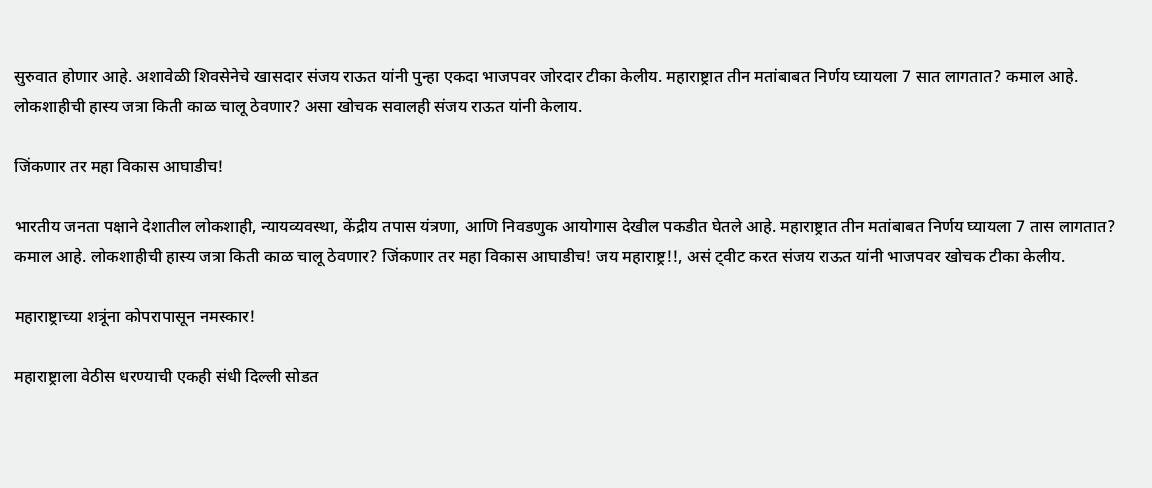सुरुवात होणार आहे. अशावेळी शिवसेनेचे खासदार संजय राऊत यांनी पुन्हा एकदा भाजपवर जोरदार टीका केलीय. महाराष्ट्रात तीन मतांबाबत निर्णय घ्यायला 7 सात लागतात? कमाल आहे. लोकशाहीची हास्य जत्रा किती काळ चालू ठेवणार? असा खोचक सवालही संजय राऊत यांनी केलाय.

जिंकणार तर महा विकास आघाडीच!

भारतीय जनता पक्षाने देशातील लोकशाही, न्यायव्यवस्था, केंद्रीय तपास यंत्रणा, आणि निवडणुक आयोगास देखील पकडीत घेतले आहे. महाराष्ट्रात तीन मतांबाबत निर्णय घ्यायला 7 तास लागतात? कमाल आहे. लोकशाहीची हास्य जत्रा किती काळ चालू ठेवणार? जिंकणार तर महा विकास आघाडीच! जय महाराष्ट्र!!, असं ट्वीट करत संजय राऊत यांनी भाजपवर खोचक टीका केलीय.

महाराष्ट्राच्या शत्रूंना कोपरापासून नमस्कार!

महाराष्ट्राला वेठीस धरण्याची एकही संधी दिल्ली सोडत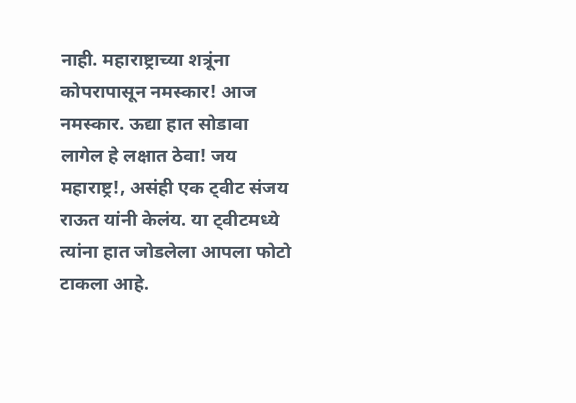नाही. महाराष्ट्राच्या शत्रूंना कोपरापासून नमस्कार! आज नमस्कार. ऊद्या हात सोडावा लागेल हे लक्षात ठेवा! जय महाराष्ट्र!, असंही एक ट्वीट संजय राऊत यांनी केलंय. या ट्वीटमध्ये त्यांना हात जोडलेला आपला फोटो टाकला आहे.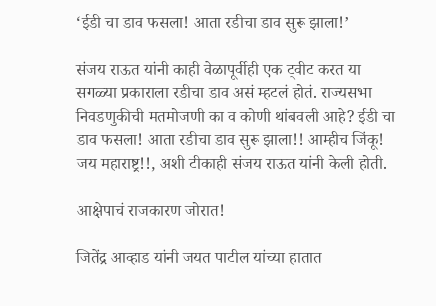‘ईडी चा डाव फसला! आता रडीचा डाव सुरू झाला!’

संजय राऊत यांनी काही वेळापूर्वीही एक ट्वीट करत या सगळ्या प्रकाराला रडीचा डाव असं म्हटलं होतं. राज्यसभा निवडणुकीची मतमोजणी का व कोणी थांबवली आहे? ईडी चा डाव फसला! आता रडीचा डाव सुरू झाला!! आम्हीच जिंकू! जय महाराष्ट्र!!, अशी टीकाही संजय राऊत यांनी केली होती.

आक्षेपाचं राजकारण जोरात!

जितेंद्र आव्हाड यांनी जयत पाटील यांच्या हातात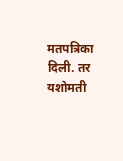मतपत्रिका दिली. तर यशोमती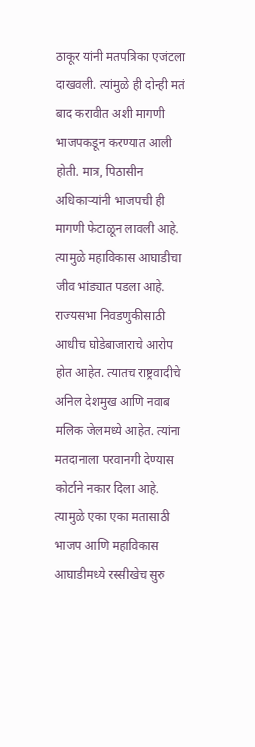ठाकूर यांनी मतपत्रिका एजंटला दाखवली. त्यांमुळे ही दोन्ही मतं बाद करावीत अशी मागणी भाजपकडून करण्यात आली होती. मात्र, पिठासीन अधिकाऱ्यांनी भाजपची ही मागणी फेटाळून लावली आहे. त्यामुळे महाविकास आघाडीचा जीव भांड्यात पडला आहे. राज्यसभा निवडणुकीसाठी आधीच घोडेबाजाराचे आरोप होत आहेत. त्यातच राष्ट्रवादीचे अनिल देशमुख आणि नवाब मलिक जेलमध्ये आहेत. त्यांना मतदानाला परवानगी देण्यास कोर्टाने नकार दिला आहे. त्यामुळे एका एका मतासाठी भाजप आणि महाविकास आघाडीमध्ये रस्सीखेच सुरु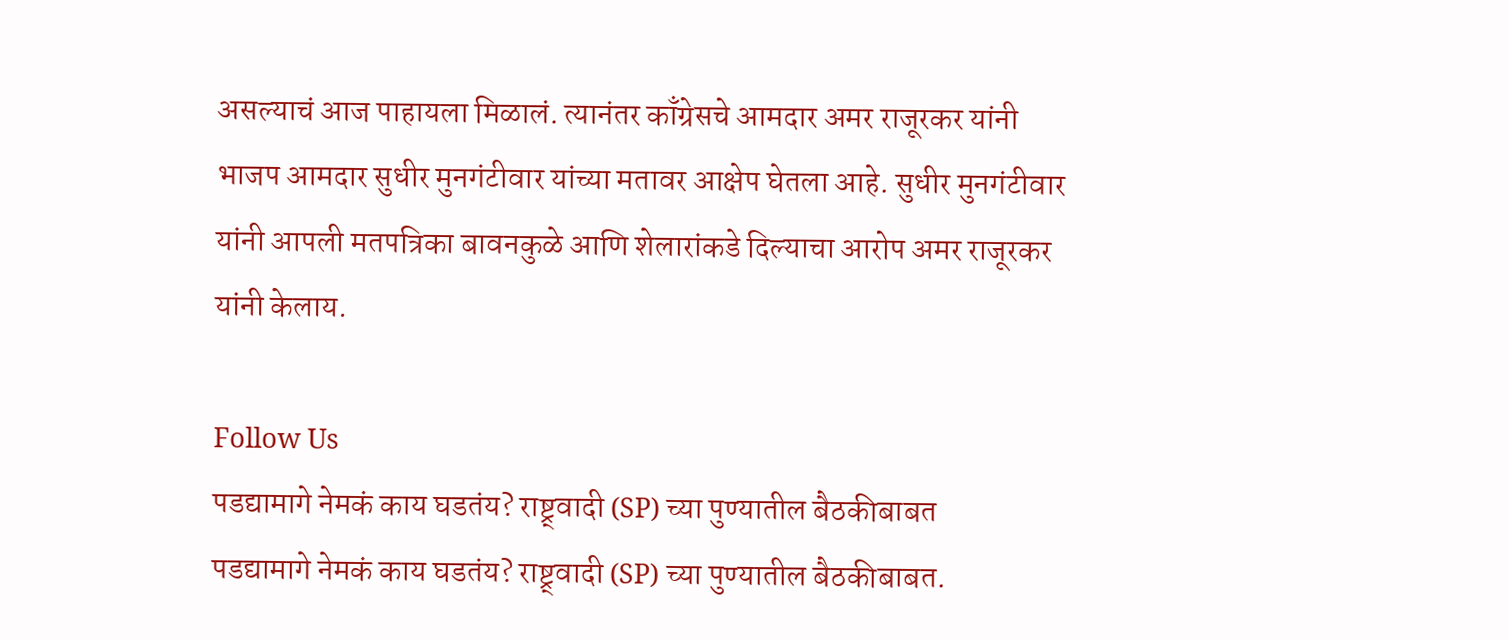असल्याचं आज पाहायला मिळालं. त्यानंतर काँग्रेसचे आमदार अमर राजूरकर यांनी भाजप आमदार सुधीर मुनगंटीवार यांच्या मतावर आक्षेप घेतला आहे. सुधीर मुनगंटीवार यांनी आपली मतपत्रिका बावनकुळे आणि शेलारांकडे दिल्याचा आरोप अमर राजूरकर यांनी केलाय.

Follow Us
पडद्यामागे नेमकं काय घडतंय? राष्ट्र्वादी (SP) च्या पुण्यातील बैठकीबाबत
पडद्यामागे नेमकं काय घडतंय? राष्ट्र्वादी (SP) च्या पुण्यातील बैठकीबाबत.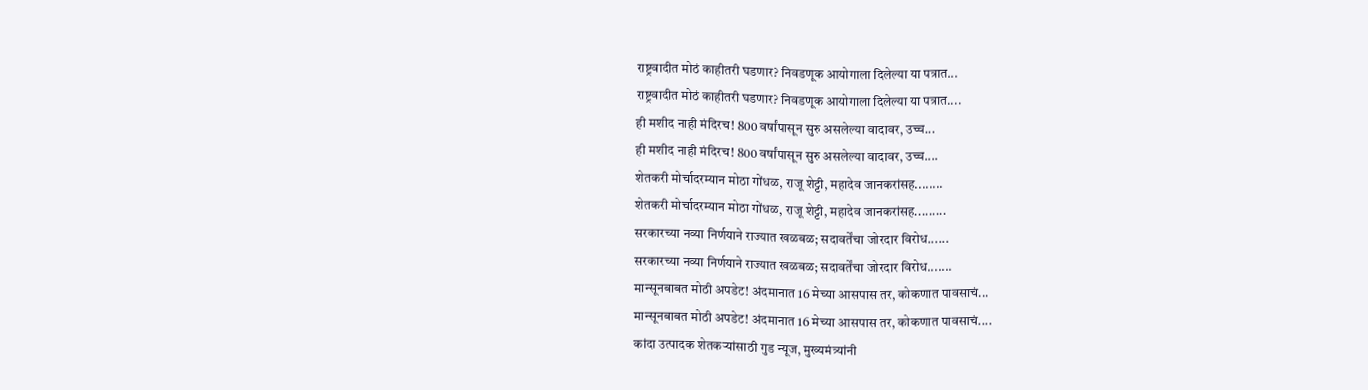राष्ट्रवादीत मोठं काहीतरी घडणार? निवडणूक आयोगाला दिलेल्या या पत्रात...
राष्ट्रवादीत मोठं काहीतरी घडणार? निवडणूक आयोगाला दिलेल्या या पत्रात....
ही मशीद नाही मंदिरच! 800 वर्षांपासून सुरु असलेल्या वादावर, उच्च...
ही मशीद नाही मंदिरच! 800 वर्षांपासून सुरु असलेल्या वादावर, उच्च....
शेतकरी मोर्चादरम्यान मोठा गोंधळ, राजू शेट्टी, महादेव जानकरांसह........
शेतकरी मोर्चादरम्यान मोठा गोंधळ, राजू शेट्टी, महादेव जानकरांसह.........
सरकारच्या नव्या निर्णयाने राज्यात खळबळ; सदावर्तेंचा जोरदार विरोध......
सरकारच्या नव्या निर्णयाने राज्यात खळबळ; सदावर्तेंचा जोरदार विरोध.......
मान्सूनबाबत मोठी अपडेट! अंदमानात 16 मेच्या आसपास तर, कोकणात पावसाचं...
मान्सूनबाबत मोठी अपडेट! अंदमानात 16 मेच्या आसपास तर, कोकणात पावसाचं....
कांदा उत्पादक शेतकऱ्यांसाठी गुड न्यूज, मुख्यमंत्र्यांनी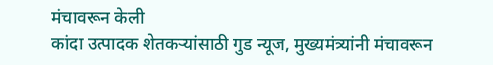मंचावरून केली
कांदा उत्पादक शेतकऱ्यांसाठी गुड न्यूज, मुख्यमंत्र्यांनी मंचावरून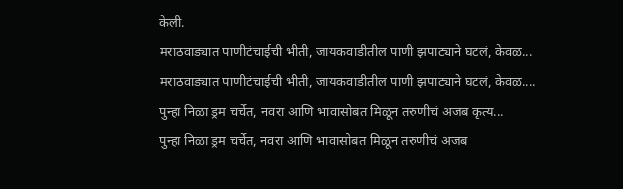केली.
मराठवाड्यात पाणीटंचाईची भीती, जायकवाडीतील पाणी झपाट्याने घटलं, केवळ...
मराठवाड्यात पाणीटंचाईची भीती, जायकवाडीतील पाणी झपाट्याने घटलं, केवळ....
पुन्हा निळा ड्रम चर्चेत, नवरा आणि भावासोबत मिळून तरुणीचं अजब कृत्य...
पुन्हा निळा ड्रम चर्चेत, नवरा आणि भावासोबत मिळून तरुणीचं अजब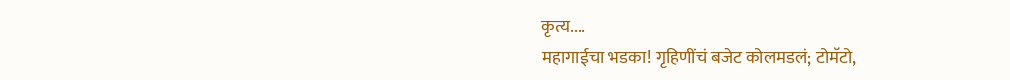कृत्य....
महागाईचा भडका! गृहिणींचं बजेट कोलमडलं; टोमॅटो,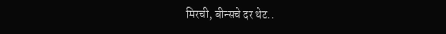मिरची, बीन्सचे दर थेट..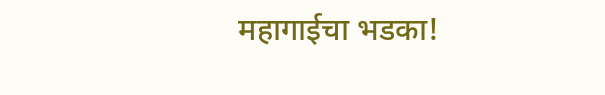महागाईचा भडका!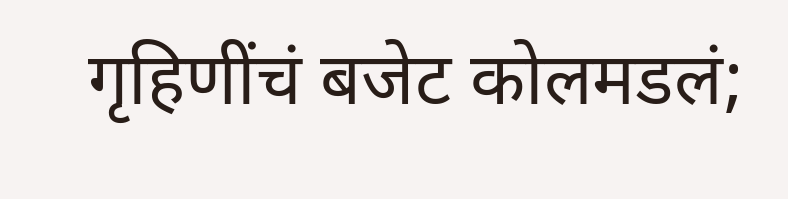गृहिणींचं बजेट कोलमडलं;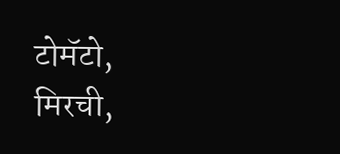टोमॅटो, मिरची,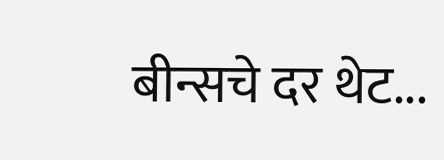बीन्सचे दर थेट...